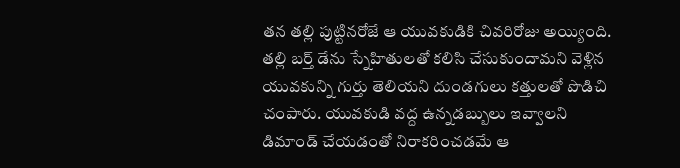తన తల్లి పుట్టినరోజే ఆ యువకుడికి చివరిరోజు అయ్యింది. తల్లి బర్త్ డేను స్నేహితులతో కలిసి చేసుకుందామని వెళ్లిన యువకున్ని గుర్తు తెలియని దుండగులు కత్తులతో పొడిచి చంపారు. యువకుడి వద్ద ఉన్నడబ్బులు ఇవ్వాలని డిమాండ్ చేయడంతో నిరాకరించడమే ఆ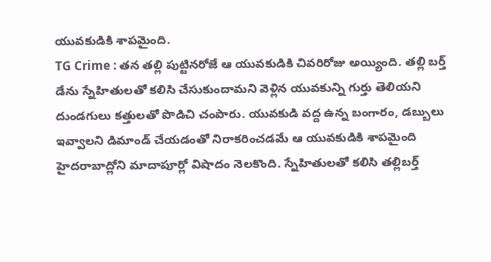యువకుడికి శాపమైంది.
TG Crime : తన తల్లి పుట్టినరోజే ఆ యువకుడికి చివరిరోజు అయ్యింది. తల్లి బర్త్ డేను స్నేహితులతో కలిసి చేసుకుందామని వెళ్లిన యువకున్ని గుర్తు తెలియని దుండగులు కత్తులతో పొడిచి చంపారు. యువకుడి వద్ద ఉన్న బంగారం, డబ్బులు ఇవ్వాలని డిమాండ్ చేయడంతో నిరాకరించడమే ఆ యువకుడికి శాపమైంది
హైదరాబాద్లోని మాదాపూర్లో విషాదం నెలకొంది. స్నేహితులతో కలిసి తల్లిబర్త్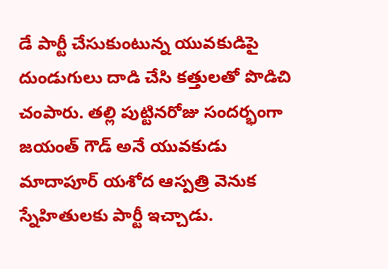డే పార్టీ చేసుకుంటున్న యువకుడిపై దుండుగులు దాడి చేసి కత్తులతో పొడిచి చంపారు. తల్లి పుట్టినరోజు సందర్భంగా జయంత్ గౌడ్ అనే యువకుడు మాదాపూర్ యశోద ఆస్పత్రి వెనుక స్నేహితులకు పార్టీ ఇచ్చాడు.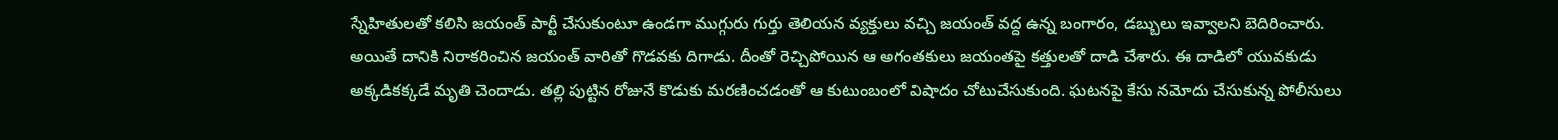స్నేహితులతో కలిసి జయంత్ పార్టీ చేసుకుంటూ ఉండగా ముగ్గురు గుర్తు తెలియన వ్యక్తులు వచ్చి జయంత్ వద్ద ఉన్న బంగారం, డబ్బులు ఇవ్వాలని బెదిరించారు. అయితే దానికి నిరాకరించిన జయంత్ వారితో గొడవకు దిగాడు. దీంతో రెచ్చిపోయిన ఆ అగంతకులు జయంతపై కత్తులతో దాడి చేశారు. ఈ దాడిలో యువకుడు అక్కడికక్కడే మృతి చెందాడు. తల్లి పుట్టిన రోజునే కొడుకు మరణించడంతో ఆ కుటుంబంలో విషాదం చోటుచేసుకుంది. ఘటనపై కేసు నమోదు చేసుకున్న పోలీసులు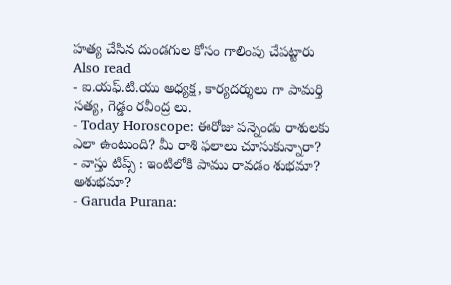హత్య చేసిన దుండగుల కోసం గాలింపు చేపట్టారు
Also read
- ఐ.యఫ్.టి.యు అధ్యక్ష, కార్యదర్శులు గా పామర్తి సత్య, గెడ్డం రవీంద్ర లు.
- Today Horoscope: ఈరోజు పన్నెండు రాశులకు ఎలా ఉంటుంది? మీ రాశి ఫలాలు చూసుకున్నారా?
- వాస్తు టిప్స్ : ఇంటిలోకి పాము రావడం శుభమా? అశుభమా?
- Garuda Purana: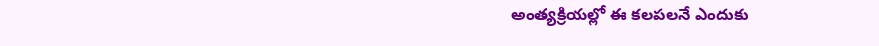అంత్యక్రియల్లో ఈ కలపలనే ఎందుకు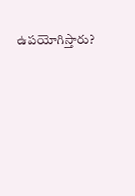ఉపయోగిస్తారు?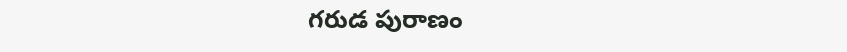గరుడ పురాణం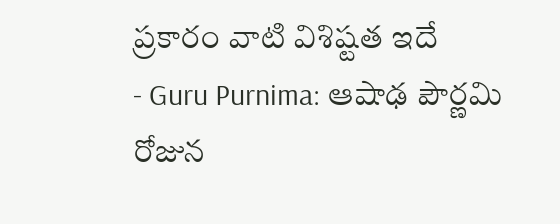ప్రకారం వాటి విశిష్టత ఇదే
- Guru Purnima: ఆషాఢ పౌర్ణమి రోజున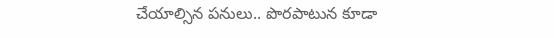చేయాల్సిన పనులు.. పొరపాటున కూడా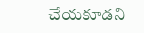చేయకూడని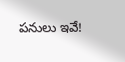పనులు ఇవే!